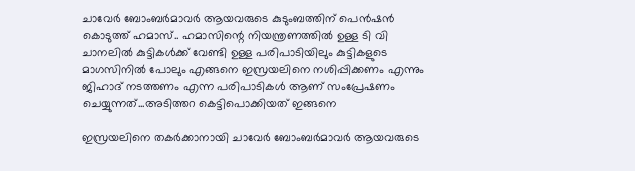ചാവേർ ബോംബർമാവർ ആയവരുടെ കുടുംബത്തിന് പെൻഷൻ കൊടുത്ത് ഹമാസ്.. ഹമാസിന്റെ നിയന്ത്രണത്തിൽ ഉള്ള ടി വി ചാനലിൽ കുട്ടികൾക്ക് വേണ്ടി ഉള്ള പരിപാടിയിലും കുട്ടികളുടെ മാഗസിനിൽ പോലും എങ്ങനെ ഇസ്രയലിനെ നശിപ്പിക്കണം എന്നും ജിഹാദ് നടത്തണം എന്ന പരിപാടികൾ ആണ് സംപ്രേഷണം ചെയ്യുന്നത്...അടിത്തറ കെട്ടിപൊക്കിയത് ഇങ്ങനെ

ഇസ്രയലിനെ തകർക്കാനായി ചാവേർ ബോംബർമാവർ ആയവരുടെ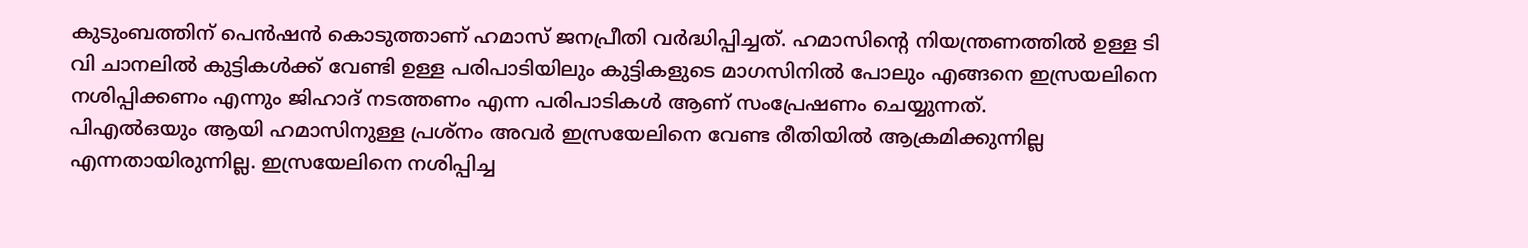കുടുംബത്തിന് പെൻഷൻ കൊടുത്താണ് ഹമാസ് ജനപ്രീതി വർദ്ധിപ്പിച്ചത്. ഹമാസിന്റെ നിയന്ത്രണത്തിൽ ഉള്ള ടി വി ചാനലിൽ കുട്ടികൾക്ക് വേണ്ടി ഉള്ള പരിപാടിയിലും കുട്ടികളുടെ മാഗസിനിൽ പോലും എങ്ങനെ ഇസ്രയലിനെ നശിപ്പിക്കണം എന്നും ജിഹാദ് നടത്തണം എന്ന പരിപാടികൾ ആണ് സംപ്രേഷണം ചെയ്യുന്നത്.
പിഎൽഒയും ആയി ഹമാസിനുള്ള പ്രശ്നം അവർ ഇസ്രയേലിനെ വേണ്ട രീതിയിൽ ആക്രമിക്കുന്നില്ല എന്നതായിരുന്നില്ല. ഇസ്രയേലിനെ നശിപ്പിച്ച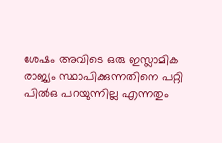ശേഷം അവിടെ ഒരു ഇസ്ലാമിക രാജ്യം സ്ഥാപിക്കുന്നതിനെ പറ്റി പിൽഒ പറയുന്നില്ല എന്നതും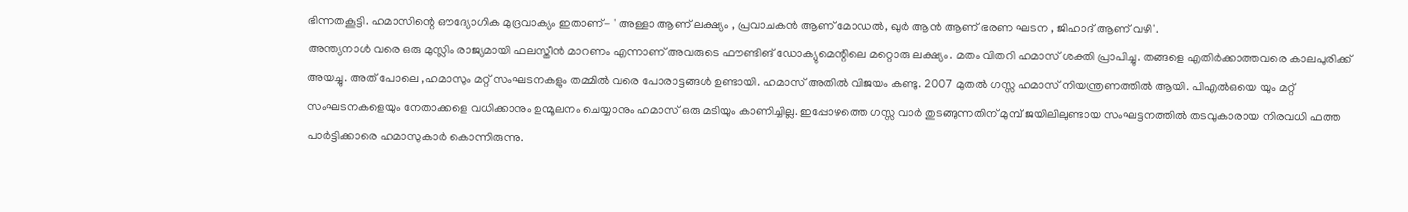ഭിന്നതകൂട്ടി. ഹമാസിന്റെ ഔദ്യോഗിക മുദ്രവാക്യം ഇതാണ്- ' അള്ളാ ആണ് ലക്ഷ്യം , പ്രവാചകൻ ആണ് മോഡൽ, ഖുർ ആൻ ആണ് ഭരണ ഘടന , ജിഹാദ് ആണ് വഴി'.
അന്ത്യനാൾ വരെ ഒരു മുസ്ലിം രാജ്യമായി ഫലസ്തീൻ മാറണം എന്നാണ് അവരുടെ ഫൗണ്ടിങ് ഡോക്യുമെന്റിലെ മറ്റൊരു ലക്ഷ്യം. മതം വിതറി ഹമാസ് ശക്തി പ്രാപിച്ചു. തങ്ങളെ എതിർക്കാത്തവരെ കാലപുരിക്ക് അയച്ചു. അത് പോലെ ,ഹമാസും മറ്റ് സംഘടനകളും തമ്മിൽ വരെ പോരാട്ടങ്ങൾ ഉണ്ടായി. ഹമാസ് അതിൽ വിജയം കണ്ടു. 2007 മുതൽ ഗസ്സ ഹമാസ് നിയന്ത്രണത്തിൽ ആയി. പിഎൽഒയെ യും മറ്റ് സംഘടനകളെയും നേതാക്കളെ വധിക്കാനും ഉന്മൂലനം ചെയ്യാനും ഹമാസ് ഒരു മടിയും കാണിച്ചില്ല. ഇപ്പോഴത്തെ ഗസ്സ വാർ തുടങ്ങുന്നതിന് മുമ്പ് ജയിലിലുണ്ടായ സംഘട്ടനത്തിൽ തടവുകാരായ നിരവധി ഫത്ത പാർട്ടിക്കാരെ ഹമാസുകാർ കൊന്നിരുന്നു.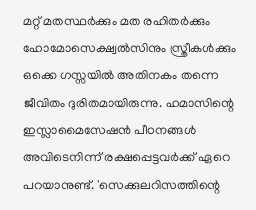മറ്റ് മതസ്ഥർക്കും മത രഹിതർക്കും ഹോമോസെക്ഷ്വൽസിനും സ്ത്രീകൾക്കും ഒക്കെ ഗസ്സയിൽ അതിനകം തന്നെ ജീവിതം ദുരിതമായിരുന്നു. ഹമാസിന്റെ ഇസ്ലാമൈസേഷൻ പീഠനങ്ങൾ അവിടെനിന്ന് രക്ഷപ്പെട്ടവർക്ക് ഏറെ പറയാനുണ്ട്. 'സെക്കുലറിസത്തിന്റെ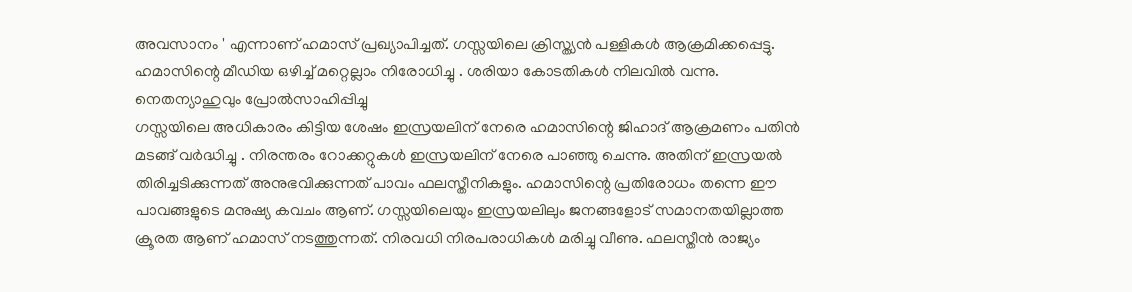അവസാനം ' എന്നാണ് ഹമാസ് പ്രഖ്യാപിച്ചത്. ഗസ്സയിലെ ക്രിസ്ത്യൻ പള്ളികൾ ആക്രമിക്കപ്പെട്ടു. ഹമാസിന്റെ മീഡിയ ഒഴിച്ച് മറ്റെല്ലാം നിരോധിച്ചു . ശരിയാ കോടതികൾ നിലവിൽ വന്നു.
നെതന്യാഹുവും പ്രോൽസാഹിപ്പിച്ചു
ഗസ്സയിലെ അധികാരം കിട്ടിയ ശേഷം ഇസ്രയലിന് നേരെ ഹമാസിന്റെ ജിഹാദ് ആക്രമണം പതിൻ മടങ്ങ് വർദ്ധിച്ചു . നിരന്തരം റോക്കറ്റുകൾ ഇസ്രയലിന് നേരെ പാഞ്ഞു ചെന്നു. അതിന് ഇസ്രയൽ തിരിച്ചടിക്കുന്നത് അനുഭവിക്കുന്നത് പാവം ഫലസ്തീനികളും. ഹമാസിന്റെ പ്രതിരോധം തന്നെ ഈ പാവങ്ങളുടെ മനുഷ്യ കവചം ആണ്. ഗസ്സയിലെയും ഇസ്രയലിലും ജനങ്ങളോട് സമാനതയില്ലാത്ത ക്രൂരത ആണ് ഹമാസ് നടത്തുന്നത്. നിരവധി നിരപരാധികൾ മരിച്ചു വീണു. ഫലസ്തീൻ രാജ്യം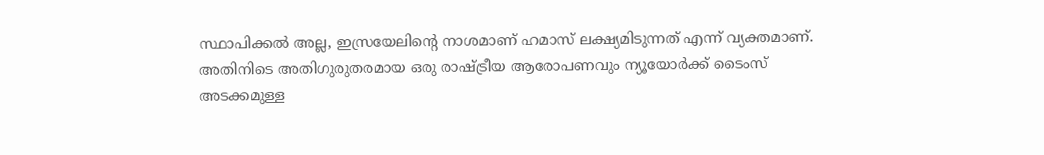സ്ഥാപിക്കൽ അല്ല, ഇസ്രയേലിന്റെ നാശമാണ് ഹമാസ് ലക്ഷ്യമിടുന്നത് എന്ന് വ്യക്തമാണ്.
അതിനിടെ അതിഗുരുതരമായ ഒരു രാഷ്ട്രീയ ആരോപണവും ന്യൂയോർക്ക് ടൈംസ് അടക്കമുള്ള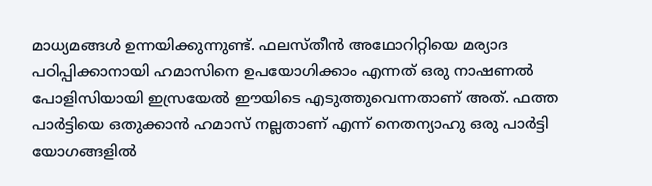മാധ്യമങ്ങൾ ഉന്നയിക്കുന്നുണ്ട്. ഫലസ്തീൻ അഥോറിറ്റിയെ മര്യാദ പഠിപ്പിക്കാനായി ഹമാസിനെ ഉപയോഗിക്കാം എന്നത് ഒരു നാഷണൽ പോളിസിയായി ഇസ്രയേൽ ഈയിടെ എടുത്തുവെന്നതാണ് അത്. ഫത്ത പാർട്ടിയെ ഒതുക്കാൻ ഹമാസ് നല്ലതാണ് എന്ന് നെതന്യാഹു ഒരു പാർട്ടി യോഗങ്ങളിൽ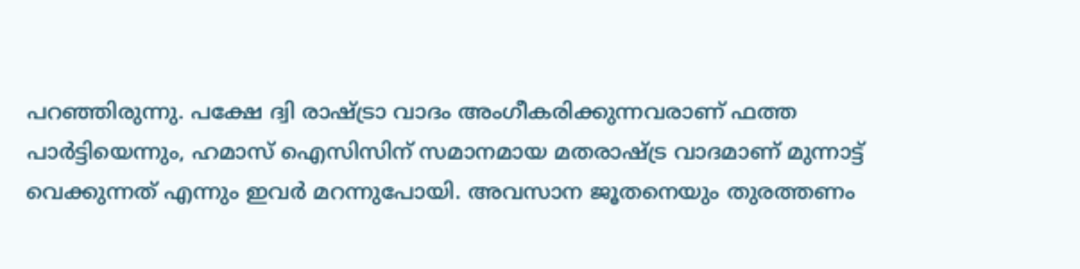പറഞ്ഞിരുന്നു. പക്ഷേ ദ്വി രാഷ്ട്രാ വാദം അംഗീകരിക്കുന്നവരാണ് ഫത്ത പാർട്ടിയെന്നും, ഹമാസ് ഐസിസിന് സമാനമായ മതരാഷ്ട്ര വാദമാണ് മുന്നാട്ട് വെക്കുന്നത് എന്നും ഇവർ മറന്നുപോയി. അവസാന ജൂതനെയും തുരത്തണം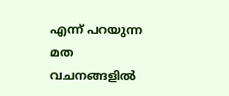എന്ന് പറയുന്ന മത വചനങ്ങളിൽ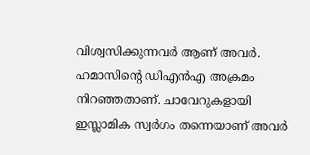വിശ്വസിക്കുന്നവർ ആണ് അവർ. ഹമാസിന്റെ ഡിഎൻഎ അക്രമം നിറഞ്ഞതാണ്. ചാവേറുകളായി ഇസ്ലാമിക സ്വർഗം തന്നെയാണ് അവർ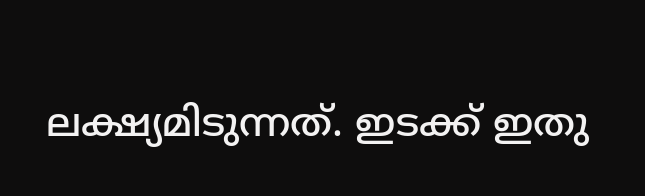ലക്ഷ്യമിടുന്നത്. ഇടക്ക് ഇതു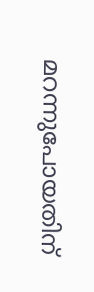മറന്നുപോയതിന്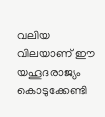വലിയ വിലയാണ് ഈ യഹൂദരാജ്യം കൊടുക്കേണ്ടി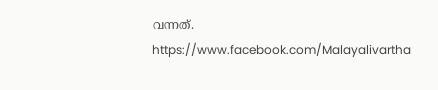വന്നത്.
https://www.facebook.com/Malayalivartha